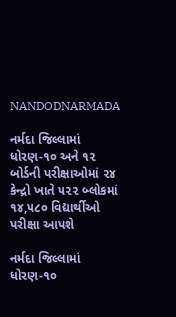NANDODNARMADA

નર્મદા જિલ્લામાં ધોરણ-૧૦ અને ૧૨ બોર્ડની પરીક્ષાઓમાં ૨૪ કેન્દ્રો ખાતે ૫૨૨ બ્લોકમાં ૧૪,૫૮૦ વિદ્યાર્થીઓ પરીક્ષા આપશે

નર્મદા જિલ્લામાં ધોરણ-૧૦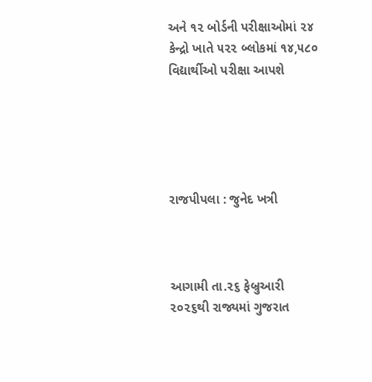અને ૧૨ બોર્ડની પરીક્ષાઓમાં ૨૪ કેન્દ્રો ખાતે ૫૨૨ બ્લોકમાં ૧૪,૫૮૦ વિદ્યાર્થીઓ પરીક્ષા આપશે





રાજપીપલા : જુનેદ ખત્રી



આગામી તા.૨૬ ફેબ્રુઆરી ૨૦૨૬થી રાજ્યમાં ગુજરાત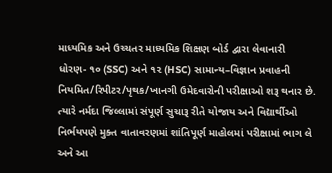માધ્યમિક અને ઉચ્ચતર માધ્યમિક શિક્ષણ બોર્ડ દ્વારા લેવાનારી ધોરણ- ૧૦ (SSC) અને ૧૨ (HSC) સામાન્‍ય–વિજ્ઞાન પ્રવાહની નિયમિત/રિપીટર/પૃથક/ખાનગી ઉમેદવારોની પરીક્ષાઓ શરૂ થનાર છે. ત્યારે નર્મદા જિલ્લામાં સંપૂર્ણ સુચારૂ રીતે યોજાય અને વિદ્યાર્થીઓ નિર્ભયપણે મુક્ત વાતાવરણમાં શાંતિપૂર્ણ માહોલમાં પરીક્ષામાં ભાગ લે અને આ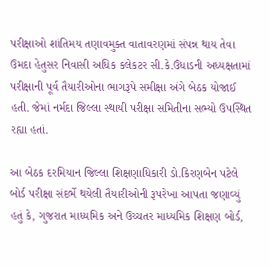પરીક્ષાઓ શાંતિમય તણાવમુક્ત વાતાવરણમાં સંપન્ન થાય તેવા ઉમદા હેતુસર નિવાસી અધિક કલેકટર સી.કે.ઉંધાડની અધ્યક્ષતામાં પરીક્ષાની પૂર્વ તૈયારીઓના ભાગરૂપે સમીક્ષા અંગે બેઠક યોજાઈ હતી. જેમાં નર્મદા જિલ્લા સ્થાયી પરીક્ષા સમિતીના સભ્યો ઉપસ્થિત રહ્યા હતાં.

આ બેઠક દરમિયાન જિલ્લા શિક્ષણાધિકારી ડો.કિરણબેન પટેલે બોર્ડ પરીક્ષા સંદર્ભે થયેલી તૈયારીઓની રૂપરેખા આપતા જણાવ્યું હતું કે, ગુજરાત માધ્યમિક અને ઉચ્ચતર માધ્યમિક શિક્ષણ બોર્ડ,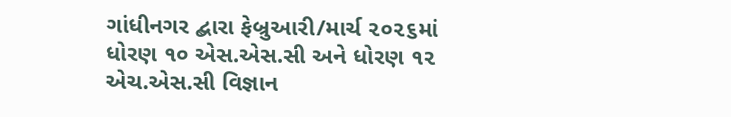ગાંધીનગર દ્બારા ફેબ્રુઆરી/માર્ચ ૨૦૨૬માં ધોરણ ૧૦ એસ.એસ.સી અને ધોરણ ૧૨ એચ.એસ.સી વિજ્ઞાન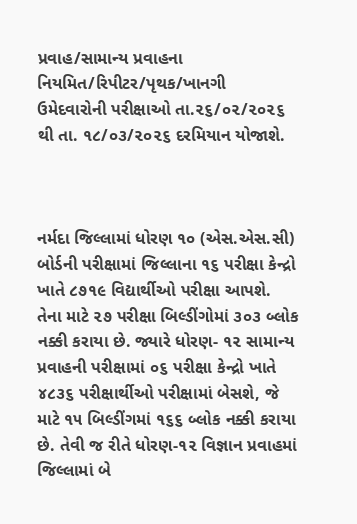પ્રવાહ/સામાન્ય પ્રવાહના નિયમિત/રિપીટર/પૃથક/ખાનગી ઉમેદવારોની પરીક્ષાઓ તા.૨૬/૦૨/૨૦૨૬ થી તા. ૧૮/૦૩/૨૦૨૬ દરમિયાન યોજાશે.



નર્મદા જિલ્લામાં ધોરણ ૧૦ (એસ.એસ.સી) બોર્ડની પરીક્ષામાં જિલ્લાના ૧૬ પરીક્ષા કેન્દ્રો ખાતે ૮૭૧૯ વિદ્યાર્થીઓ પરીક્ષા આપશે. તેના માટે ૨૭ પરીક્ષા બિલ્ડીંગોમાં ૩૦૩ બ્લોક નક્કી કરાયા છે. જ્યારે ધોરણ- ૧૨ સામાન્ય પ્રવાહની પરીક્ષામાં ૦૬ પરીક્ષા કેન્દ્રો ખાતે ૪૮૩૬ પરીક્ષાર્થીઓ પરીક્ષામાં બેસશે, જે માટે ૧૫ બિલ્ડીંગમાં ૧૬૬ બ્લોક નક્કી કરાયા છે. તેવી જ રીતે ધોરણ-૧૨ વિજ્ઞાન પ્રવાહમાં જિલ્લામાં બે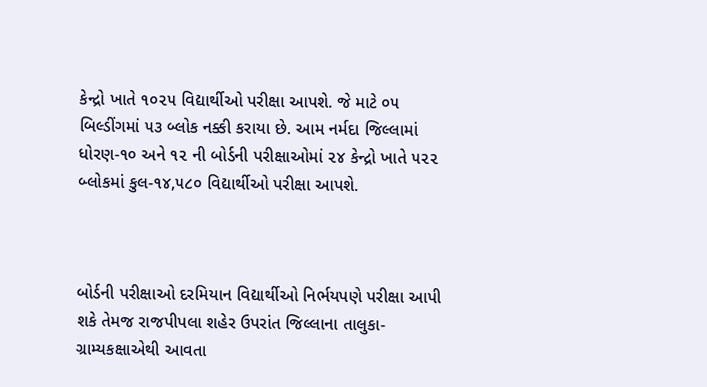કેન્દ્રો ખાતે ૧૦૨૫ વિદ્યાર્થીઓ પરીક્ષા આપશે. જે માટે ૦૫ બિલ્ડીંગમાં ૫૩ બ્લોક નક્કી કરાયા છે. આમ નર્મદા જિલ્લામાં ધોરણ-૧૦ અને ૧૨ ની બોર્ડની પરીક્ષાઓમાં ૨૪ કેન્દ્રો ખાતે ૫૨૨ બ્લોકમાં કુલ-૧૪,૫૮૦ વિદ્યાર્થીઓ પરીક્ષા આપશે.



બોર્ડની પરીક્ષાઓ દરમિયાન વિદ્યાર્થીઓ નિર્ભયપણે પરીક્ષા આપી શકે તેમજ રાજપીપલા શહેર ઉપરાંત જિલ્લાના તાલુકા-ગ્રામ્યકક્ષાએથી આવતા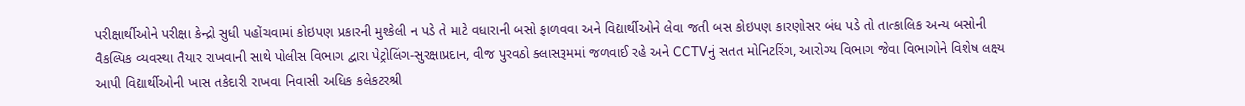પરીક્ષાર્થીઓને પરીક્ષા કેન્દ્રો સુધી પહોંચવામાં કોઇપણ પ્રકારની મુશ્કેલી ન પડે તે માટે વધારાની બસો ફાળવવા અને વિદ્યાર્થીઓને લેવા જતી બસ કોઇપણ કારણોસર બંધ પડે તો તાત્કાલિક અન્ય બસોની વૈકલ્પિક વ્યવસ્થા તૈયાર રાખવાની સાથે પોલીસ વિભાગ દ્વારા પેટ્રોલિંગ-સુરક્ષાપ્રદાન, વીજ પુરવઠો ક્લાસરૂમમાં જળવાઈ રહે અને CCTVનું સતત મોનિટરિંગ, આરોગ્ય વિભાગ જેવા વિભાગોને વિશેષ લક્ષ્ય આપી વિદ્યાર્થીઓની ખાસ તકેદારી રાખવા નિવાસી અધિક કલેકટરશ્રી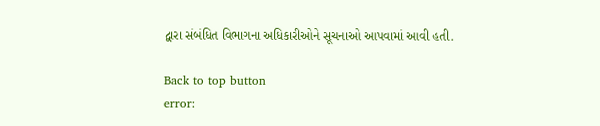દ્વારા સંબંધિત વિભાગના અધિકારીઓને સૂચનાઓ આપવામાં આવી હતી.

Back to top button
error: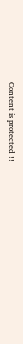Content is protected !!